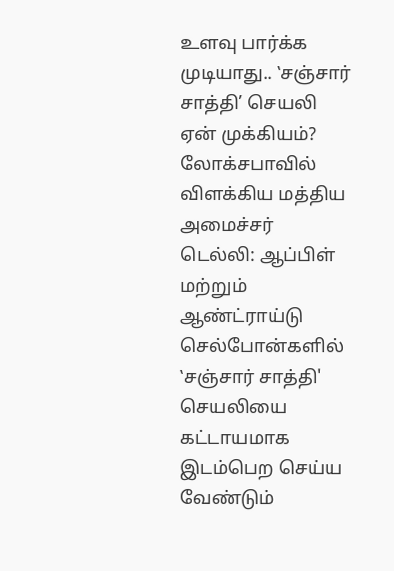உளவு பார்க்க முடியாது.. ‛சஞ்சார் சாத்தி’ செயலி ஏன் முக்கியம்? லோக்சபாவில் விளக்கிய மத்திய அமைச்சர்
டெல்லி: ஆப்பிள் மற்றும் ஆண்ட்ராய்டு செல்போன்களில் ‛சஞ்சார் சாத்தி' செயலியை கட்டாயமாக இடம்பெற செய்ய வேண்டும்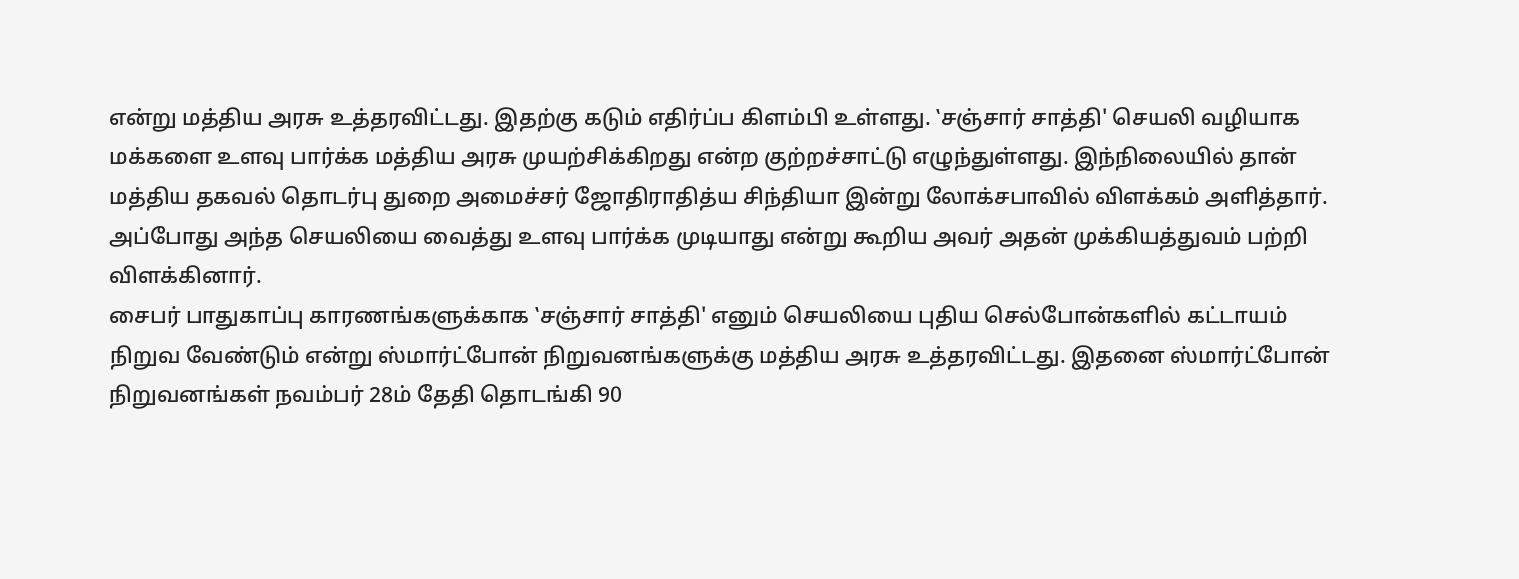என்று மத்திய அரசு உத்தரவிட்டது. இதற்கு கடும் எதிர்ப்ப கிளம்பி உள்ளது. ‛சஞ்சார் சாத்தி' செயலி வழியாக மக்களை உளவு பார்க்க மத்திய அரசு முயற்சிக்கிறது என்ற குற்றச்சாட்டு எழுந்துள்ளது. இந்நிலையில் தான் மத்திய தகவல் தொடர்பு துறை அமைச்சர் ஜோதிராதித்ய சிந்தியா இன்று லோக்சபாவில் விளக்கம் அளித்தார். அப்போது அந்த செயலியை வைத்து உளவு பார்க்க முடியாது என்று கூறிய அவர் அதன் முக்கியத்துவம் பற்றி விளக்கினார்.
சைபர் பாதுகாப்பு காரணங்களுக்காக ‛சஞ்சார் சாத்தி' எனும் செயலியை புதிய செல்போன்களில் கட்டாயம் நிறுவ வேண்டும் என்று ஸ்மார்ட்போன் நிறுவனங்களுக்கு மத்திய அரசு உத்தரவிட்டது. இதனை ஸ்மார்ட்போன் நிறுவனங்கள் நவம்பர் 28ம் தேதி தொடங்கி 90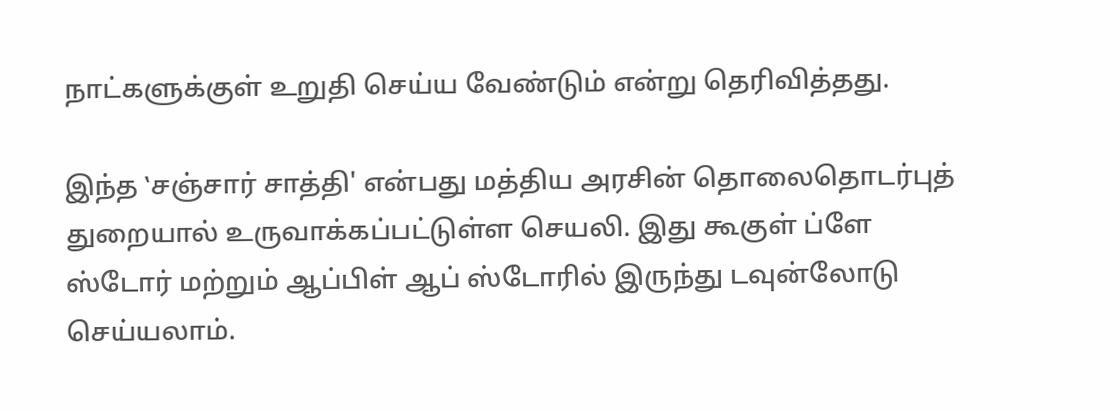நாட்களுக்குள் உறுதி செய்ய வேண்டும் என்று தெரிவித்தது.

இந்த ‛சஞ்சார் சாத்தி' என்பது மத்திய அரசின் தொலைதொடர்புத் துறையால் உருவாக்கப்பட்டுள்ள செயலி. இது கூகுள் ப்ளே ஸ்டோர் மற்றும் ஆப்பிள் ஆப் ஸ்டோரில் இருந்து டவுன்லோடு செய்யலாம்.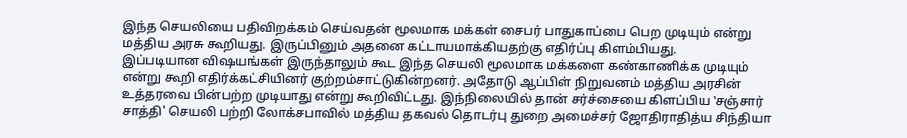இந்த செயலியை பதிவிறக்கம் செய்வதன் மூலமாக மக்கள் சைபர் பாதுகாப்பை பெற முடியும் என்று மத்திய அரசு கூறியது. இருப்பினும் அதனை கட்டாயமாக்கியதற்கு எதிர்ப்பு கிளம்பியது.
இப்படியான விஷயங்கள் இருந்தாலும் கூட இந்த செயலி மூலமாக மக்களை கண்காணிக்க முடியும் என்று கூறி எதிர்க்கட்சியினர் குற்றம்சாட்டுகின்றனர். அதோடு ஆப்பிள் நிறுவனம் மத்திய அரசின் உத்தரவை பின்பற்ற முடியாது என்று கூறிவிட்டது. இந்நிலையில் தான் சர்ச்சையை கிளப்பிய ‛சஞ்சார் சாத்தி' செயலி பற்றி லோக்சபாவில் மத்திய தகவல் தொடர்பு துறை அமைச்சர் ஜோதிராதித்ய சிந்தியா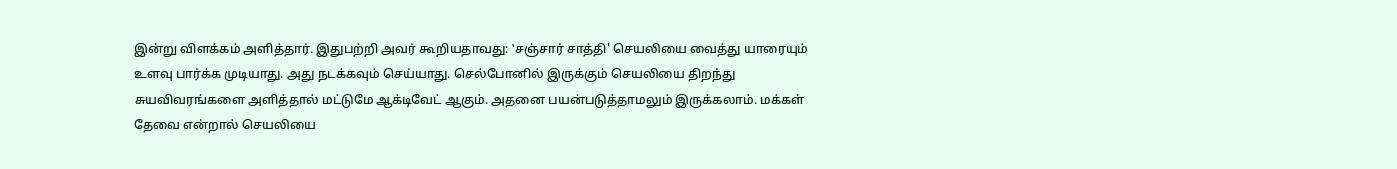இன்று விளக்கம் அளித்தார். இதுபற்றி அவர் கூறியதாவது: ‛சஞ்சார் சாத்தி' செயலியை வைத்து யாரையும் உளவு பார்க்க முடியாது. அது நடக்கவும் செய்யாது. செல்போனில் இருக்கும் செயலியை திறந்து சுயவிவரங்களை அளித்தால் மட்டுமே ஆக்டிவேட் ஆகும். அதனை பயன்படுத்தாமலும் இருக்கலாம். மக்கள் தேவை என்றால் செயலியை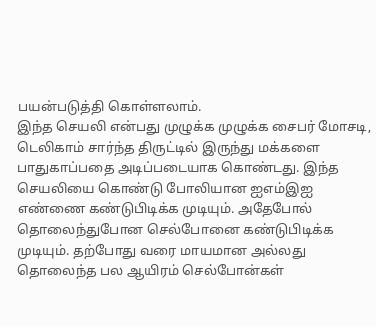பயன்படுத்தி கொள்ளலாம்.
இந்த செயலி என்பது முழுக்க முழுக்க சைபர் மோசடி, டெலிகாம் சார்ந்த திருட்டில் இருந்து மக்களை பாதுகாப்பதை அடிப்படையாக கொண்டது. இந்த செயலியை கொண்டு போலியான ஐஎம்இஐ எண்ணை கண்டுபிடிக்க முடியும். அதேபோல் தொலைந்துபோன செல்போனை கண்டுபிடிக்க முடியும். தற்போது வரை மாயமான அல்லது தொலைந்த பல ஆயிரம் செல்போன்கள்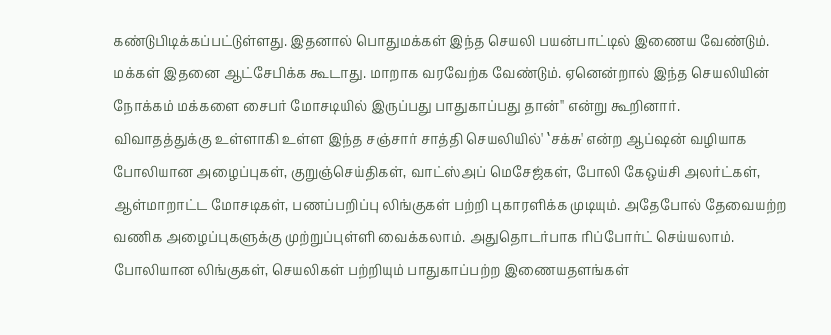கண்டுபிடிக்கப்பட்டுள்ளது. இதனால் பொதுமக்கள் இந்த செயலி பயன்பாட்டில் இணைய வேண்டும். மக்கள் இதனை ஆட்சேபிக்க கூடாது. மாறாக வரவேற்க வேண்டும். ஏனென்றால் இந்த செயலியின் நோக்கம் மக்களை சைபர் மோசடியில் இருப்பது பாதுகாப்பது தான்'' என்று கூறினார்.
விவாதத்துக்கு உள்ளாகி உள்ள இந்த சஞ்சார் சாத்தி செயலியில்' ‛சக்சு' என்ற ஆப்ஷன் வழியாக போலியான அழைப்புகள், குறுஞ்செய்திகள், வாட்ஸ்அப் மெசேஜ்கள், போலி கேஒய்சி அலர்ட்கள், ஆள்மாறாட்ட மோசடிகள், பணப்பறிப்பு லிங்குகள் பற்றி புகாரளிக்க முடியும். அதேபோல் தேவையற்ற வணிக அழைப்புகளுக்கு முற்றுப்புள்ளி வைக்கலாம். அதுதொடர்பாக ரிப்போர்ட் செய்யலாம். போலியான லிங்குகள், செயலிகள் பற்றியும் பாதுகாப்பற்ற இணையதளங்கள்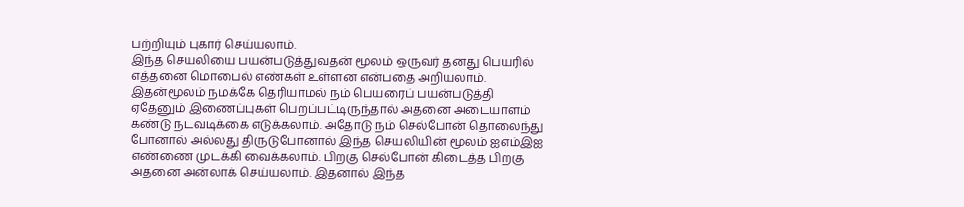பற்றியும் புகார் செய்யலாம்.
இந்த செயலியை பயன்படுத்துவதன் மூலம் ஒருவர் தனது பெயரில் எத்தனை மொபைல் எண்கள் உள்ளன என்பதை அறியலாம். இதன்மூலம் நமக்கே தெரியாமல் நம் பெயரைப் பயன்படுத்தி ஏதேனும் இணைப்புகள் பெறப்பட்டிருந்தால் அதனை அடையாளம் கண்டு நடவடிக்கை எடுக்கலாம். அதோடு நம் செல்போன் தொலைந்து போனால் அல்லது திருடுபோனால் இந்த செயலியின் மூலம் ஐஎம்இஐ எண்ணை முடக்கி வைக்கலாம். பிறகு செல்போன் கிடைத்த பிறகு அதனை அன்லாக் செய்யலாம். இதனால் இந்த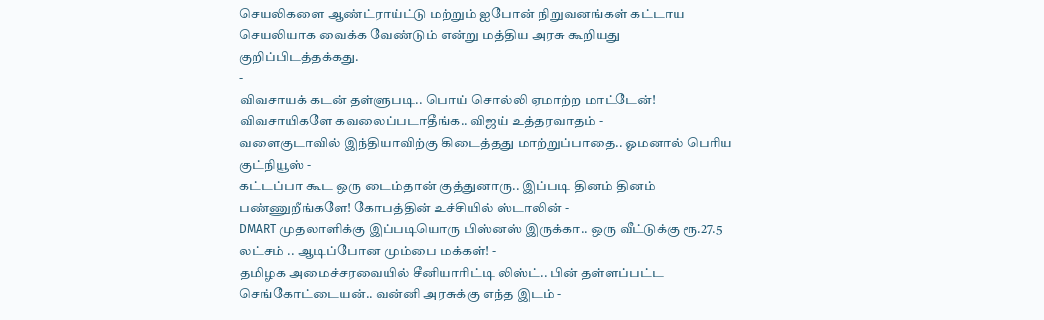செயலிகளை ஆண்ட்ராய்ட்டு மற்றும் ஐபோன் நிறுவனங்கள் கட்டாய செயலியாக வைக்க வேண்டும் என்று மத்திய அரசு கூறியது குறிப்பிடத்தக்கது.
-
விவசாயக் கடன் தள்ளுபடி.. பொய் சொல்லி ஏமாற்ற மாட்டேன்! விவசாயிகளே கவலைப்படாதீங்க.. விஜய் உத்தரவாதம் -
வளைகுடாவில் இந்தியாவிற்கு கிடைத்தது மாற்றுப்பாதை.. ஓமனால் பெரிய குட்நியூஸ் -
கட்டப்பா கூட ஒரு டைம்தான் குத்துனாரு.. இப்படி தினம் தினம் பண்ணுறீங்களே! கோபத்தின் உச்சியில் ஸ்டாலின் -
DMART முதலாளிக்கு இப்படியொரு பிஸ்னஸ் இருக்கா.. ஒரு வீட்டுக்கு ரூ.27.5 லட்சம் .. ஆடிப்போன மும்பை மக்கள்! -
தமிழக அமைச்சரவையில் சீனியாரிட்டி லிஸ்ட்.. பின் தள்ளப்பட்ட செங்கோட்டையன்.. வன்னி அரசுக்கு எந்த இடம் -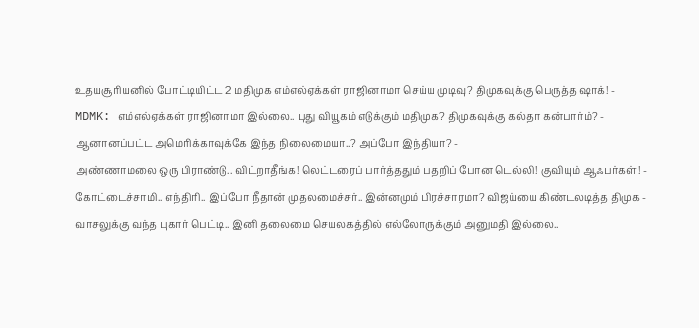உதயசூரியனில் போட்டியிட்ட 2 மதிமுக எம்எல்ஏக்கள் ராஜினாமா செய்ய முடிவு? திமுகவுக்கு பெருத்த ஷாக்! -
MDMK: எம்எல்ஏக்கள் ராஜினாமா இல்லை.. புது வியூகம் எடுக்கும் மதிமுக? திமுகவுக்கு கல்தா கன்பார்ம்? -
ஆனானப்பட்ட அமெரிக்காவுக்கே இந்த நிலைமையா..? அப்போ இந்தியா? -
அண்ணாமலை ஒரு பிராண்டு.. விட்றாதீங்க! லெட்டரைப் பார்த்ததும் பதறிப் போன டெல்லி! குவியும் ஆஃபர்கள்! -
கோட்டைச்சாமி.. எந்திரி.. இப்போ நீதான் முதலமைச்சர்.. இன்னமும் பிரச்சாரமா? விஜய்யை கிண்டலடித்த திமுக -
வாசலுக்கு வந்த புகார் பெட்டி.. இனி தலைமை செயலகத்தில் எல்லோருக்கும் அனுமதி இல்லை..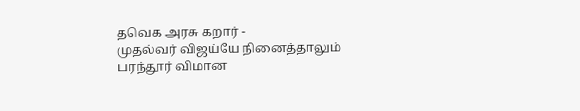தவெக அரசு கறார் -
முதல்வர் விஜய்யே நினைத்தாலும் பரந்தூர் விமான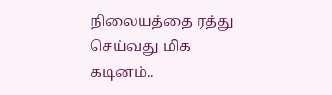நிலையத்தை ரத்து செய்வது மிக கடினம்..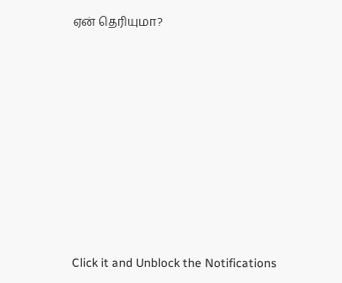ஏன் தெரியுமா?












Click it and Unblock the Notifications